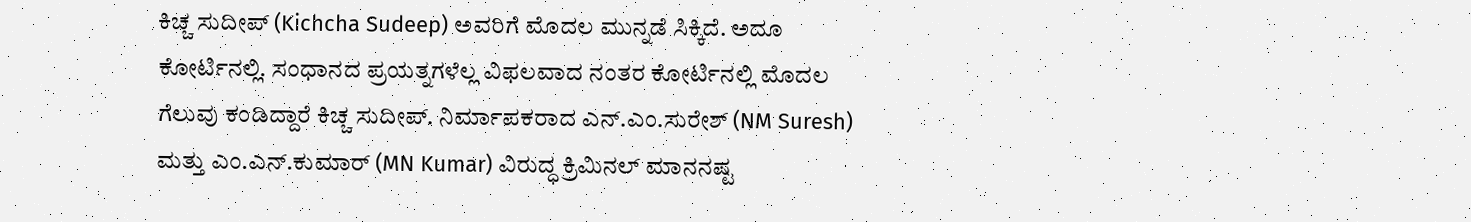ಕಿಚ್ಚ ಸುದೀಪ್ (Kichcha Sudeep) ಅವರಿಗೆ ಮೊದಲ ಮುನ್ನಡೆ ಸಿಕ್ಕಿದೆ. ಅದೂ ಕೋರ್ಟಿನಲ್ಲಿ. ಸಂಧಾನದ ಪ್ರಯತ್ನಗಳೆಲ್ಲ ವಿಫಲವಾದ ನಂತರ ಕೋರ್ಟಿನಲ್ಲಿ ಮೊದಲ ಗೆಲುವು ಕಂಡಿದ್ದಾರೆ ಕಿಚ್ಚ ಸುದೀಪ್. ನಿರ್ಮಾಪಕರಾದ ಎನ್.ಎಂ.ಸುರೇಶ್ (NM Suresh) ಮತ್ತು ಎಂ.ಎನ್.ಕುಮಾರ್ (MN Kumar) ವಿರುದ್ಧ ಕ್ರಿಮಿನಲ್ ಮಾನನಷ್ಟ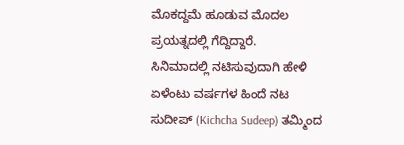ಮೊಕದ್ದಮೆ ಹೂಡುವ ಮೊದಲ ಪ್ರಯತ್ನದಲ್ಲಿ ಗೆದ್ದಿದ್ದಾರೆ.
ಸಿನಿಮಾದಲ್ಲಿ ನಟಿಸುವುದಾಗಿ ಹೇಳಿ ಏಳೆಂಟು ವರ್ಷಗಳ ಹಿಂದೆ ನಟ ಸುದೀಪ್ (Kichcha Sudeep) ತಮ್ಮಿಂದ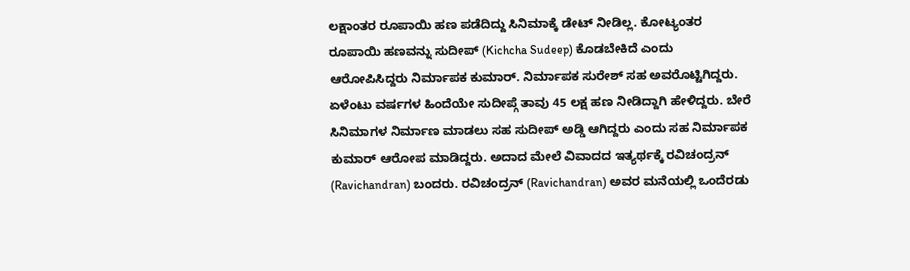ಲಕ್ಷಾಂತರ ರೂಪಾಯಿ ಹಣ ಪಡೆದಿದ್ದು ಸಿನಿಮಾಕ್ಕೆ ಡೇಟ್ ನೀಡಿಲ್ಲ. ಕೋಟ್ಯಂತರ ರೂಪಾಯಿ ಹಣವನ್ನು ಸುದೀಪ್ (Kichcha Sudeep) ಕೊಡಬೇಕಿದೆ ಎಂದು ಆರೋಪಿಸಿದ್ದರು ನಿರ್ಮಾಪಕ ಕುಮಾರ್. ನಿರ್ಮಾಪಕ ಸುರೇಶ್ ಸಹ ಅವರೊಟ್ಟಿಗಿದ್ದರು. ಏಳೆಂಟು ವರ್ಷಗಳ ಹಿಂದೆಯೇ ಸುದೀಪ್ಗೆ ತಾವು 45 ಲಕ್ಷ ಹಣ ನೀಡಿದ್ದಾಗಿ ಹೇಳಿದ್ದರು. ಬೇರೆ ಸಿನಿಮಾಗಳ ನಿರ್ಮಾಣ ಮಾಡಲು ಸಹ ಸುದೀಪ್ ಅಡ್ಡಿ ಆಗಿದ್ದರು ಎಂದು ಸಹ ನಿರ್ಮಾಪಕ ಕುಮಾರ್ ಆರೋಪ ಮಾಡಿದ್ದರು. ಅದಾದ ಮೇಲೆ ವಿವಾದದ ಇತ್ಯರ್ಥಕ್ಕೆ ರವಿಚಂದ್ರನ್ (Ravichandran) ಬಂದರು. ರವಿಚಂದ್ರನ್ (Ravichandran) ಅವರ ಮನೆಯಲ್ಲಿ ಒಂದೆರಡು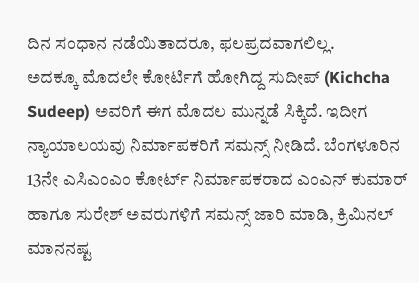ದಿನ ಸಂಧಾನ ನಡೆಯಿತಾದರೂ, ಫಲಪ್ರದವಾಗಲಿಲ್ಲ.
ಅದಕ್ಕೂ ಮೊದಲೇ ಕೋರ್ಟಿಗೆ ಹೋಗಿದ್ದ ಸುದೀಪ್ (Kichcha Sudeep) ಅವರಿಗೆ ಈಗ ಮೊದಲ ಮುನ್ನಡೆ ಸಿಕ್ಕಿದೆ. ಇದೀಗ ನ್ಯಾಯಾಲಯವು ನಿರ್ಮಾಪಕರಿಗೆ ಸಮನ್ಸ್ ನೀಡಿದೆ. ಬೆಂಗಳೂರಿನ 13ನೇ ಎಸಿಎಂಎಂ ಕೋರ್ಟ್ ನಿರ್ಮಾಪಕರಾದ ಎಂಎನ್ ಕುಮಾರ್ ಹಾಗೂ ಸುರೇಶ್ ಅವರುಗಳಿಗೆ ಸಮನ್ಸ್ ಜಾರಿ ಮಾಡಿ, ಕ್ರಿಮಿನಲ್ ಮಾನನಷ್ಟ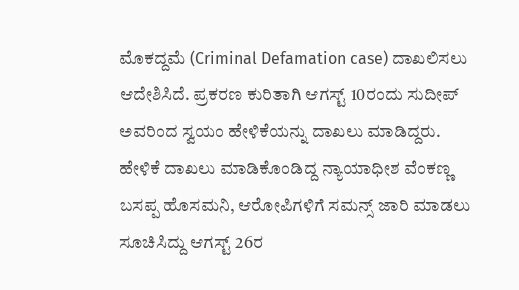ಮೊಕದ್ದಮೆ (Criminal Defamation case) ದಾಖಲಿಸಲು ಆದೇಶಿಸಿದೆ. ಪ್ರಕರಣ ಕುರಿತಾಗಿ ಆಗಸ್ಟ್ 10ರಂದು ಸುದೀಪ್ ಅವರಿಂದ ಸ್ವಯಂ ಹೇಳಿಕೆಯನ್ನು ದಾಖಲು ಮಾಡಿದ್ದರು. ಹೇಳಿಕೆ ದಾಖಲು ಮಾಡಿಕೊಂಡಿದ್ದ ನ್ಯಾಯಾಧೀಶ ವೆಂಕಣ್ಣ ಬಸಪ್ಪ ಹೊಸಮನಿ, ಆರೋಪಿಗಳಿಗೆ ಸಮನ್ಸ್ ಜಾರಿ ಮಾಡಲು ಸೂಚಿಸಿದ್ದು ಆಗಸ್ಟ್ 26ರ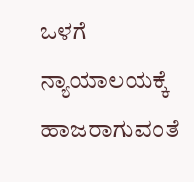ಒಳಗೆ ನ್ಯಾಯಾಲಯಕ್ಕೆ ಹಾಜರಾಗುವಂತೆ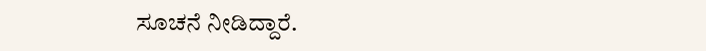ಸೂಚನೆ ನೀಡಿದ್ದಾರೆ.